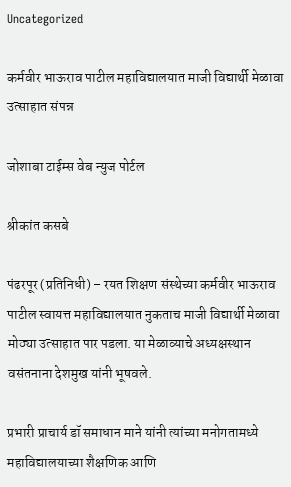Uncategorized

कर्मवीर भाऊराव पाटील महाविद्यालयात माजी विद्यार्थी मेळावा उत्साहात संपन्न

जोशाबा टाईम्स वेब न्युज पोर्टल

श्रीकांत कसबे

पंढरपूर (प्रतिनिधी) – रयत शिक्षण संस्थेच्या कर्मवीर भाऊराव पाटील स्वायत्त महाविद्यालयात नुकताच माजी विद्यार्थी मेळावा मोठ्या उत्साहात पार पडला. या मेळाव्याचे अध्यक्षस्थान वसंतनाना देशमुख यांनी भूषवले.

प्रभारी प्राचार्य डॉ समाधान माने यांनी त्यांच्या मनोगतामध्ये महाविद्यालयाच्या शैक्षणिक आणि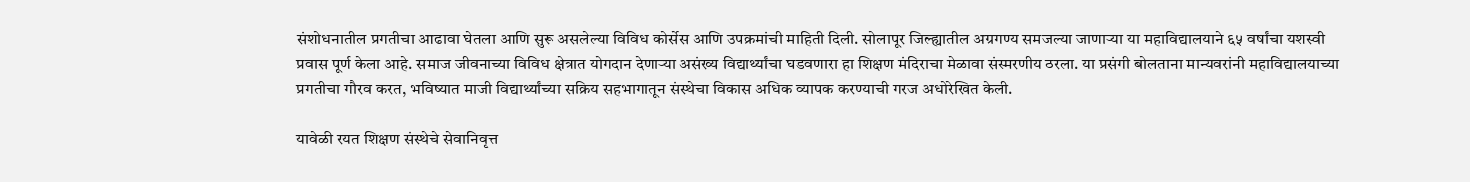संशोधनातील प्रगतीचा आढावा घेतला आणि सुरू असलेल्या विविध कोर्सेस आणि उपक्रमांची माहिती दिली. सोलापूर जिल्ह्यातील अग्रगण्य समजल्या जाणाऱ्या या महाविद्यालयाने ६५ वर्षांचा यशस्वी प्रवास पूर्ण केला आहे. समाज जीवनाच्या विविध क्षेत्रात योगदान देणाऱ्या असंख्य विद्यार्थ्यांचा घडवणारा हा शिक्षण मंदिराचा मेळावा संस्मरणीय ठरला. या प्रसंगी बोलताना मान्यवरांनी महाविद्यालयाच्या प्रगतीचा गौरव करत, भविष्यात माजी विद्यार्थ्यांच्या सक्रिय सहभागातून संस्थेचा विकास अधिक व्यापक करण्याची गरज अधोरेखित केली.

यावेळी रयत शिक्षण संस्थेचे सेवानिवृत्त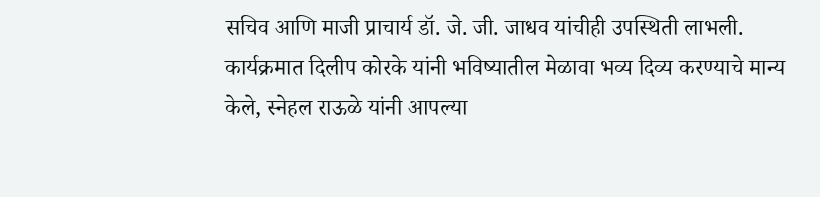सचिव आणि माजी प्राचार्य डॉ. जे. जी. जाधव यांचीही उपस्थिती लाभली. कार्यक्रमात दिलीप कोरके यांनी भविष्यातील मेळावा भव्य दिव्य करण्याचे मान्य केले, स्नेहल राऊळे यांनी आपल्या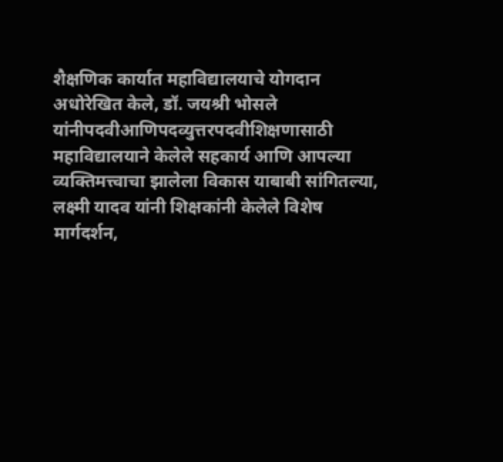शैक्षणिक कार्यात महाविद्यालयाचे योगदान अधोरेखित केले, डॉ. जयश्री भोसले यांनीपदवीआणिपदव्युत्तरपदवीशिक्षणासाठी महाविद्यालयाने केलेले सहकार्य आणि आपल्या व्यक्तिमत्त्वाचा झालेला विकास याबाबी सांगितल्या, लक्ष्मी यादव यांनी शिक्षकांनी केलेले विशेष मार्गदर्शन,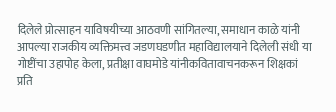दिलेले प्रोत्साहन याविषयीच्या आठवणी सांगितल्या, समाधान काळे यांनी आपल्या राजकीय व्यक्तिमत्त्व जडणघडणीत महाविद्यालयाने दिलेली संधी या गोष्टींचा उहापोह केला, प्रतीक्षा वाघमोडे यांनीकवितावाचनकरून शिक्षकां प्रति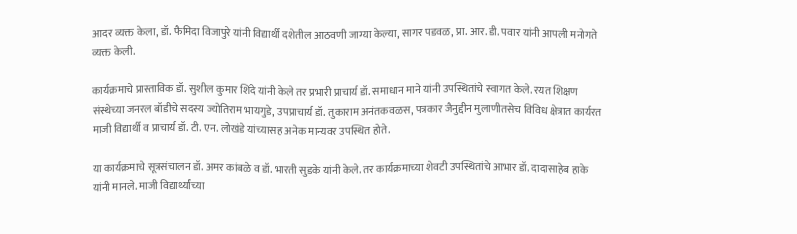आदर व्यक्त केला, डॉ. फैमिदा विजापुरे यांनी विद्यार्थी दशेतील आठवणी जाग्या केल्या, सागर पडवळ, प्रा. आर. डी. पवार यांनी आपली मनोगते व्यक्त केली.

कार्यक्रमाचे प्रास्ताविक डॉ. सुशील कुमार शिंदे यांनी केले तर प्रभारी प्राचार्य डॉ. समाधान माने यांनी उपस्थितांचे स्वागत केले. रयत शिक्षण संस्थेच्या जनरल बॉडीचे सदस्य ज्योतिराम भायगुडे, उपप्राचार्य डॉ. तुकाराम अनंतकवळस, पत्रकार जैनुद्दीन मुलाणीतसेच विविध क्षेत्रात कार्यरत माजी विद्यार्थी व प्राचार्य डॉ. टी. एन. लोखंडे यांच्यासह अनेक मान्यवर उपस्थित होते.

या कार्यक्रमाचे सूत्रसंचालन डॉ. अमर कांबळे व डॉ. भारती सुडके यांनी केले. तर कार्यक्रमाच्या शेवटी उपस्थितांचे आभार डॉ. दादासाहेब हाके यांनी मानले. माजी विद्यार्थ्यांच्या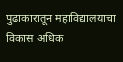पुढाकारातून महाविद्यालयाचा विकास अधिक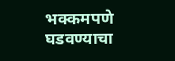भक्कमपणे घडवण्याचा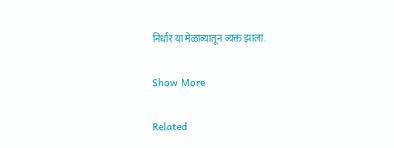निर्धार या मेळाव्यातून व्यक्त झाला.

Show More

Related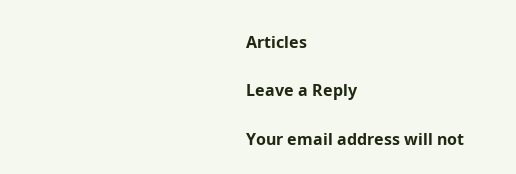Articles

Leave a Reply

Your email address will not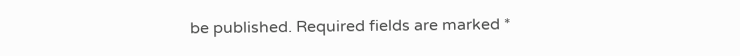be published. Required fields are marked *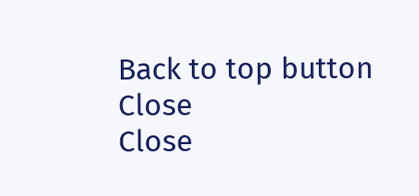Back to top button
Close
Close